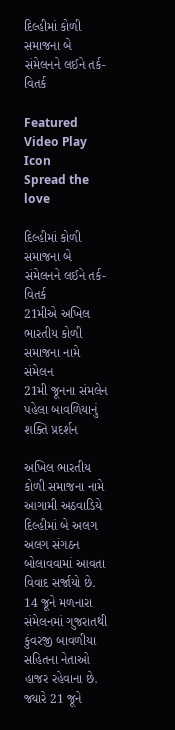દિલ્હીમાં કોળી સમાજના બે સંમેલનને લઈને તર્ક-વિતર્ક

Featured Video Play Icon
Spread the love

દિલ્હીમાં કોળી સમાજના બે સંમેલનને લઈને તર્ક-વિતર્ક
21મીએ અખિલ ભારતીય કોળી સમાજના નામે સંમેલન
21મી જૂનના સંમલેન પહેલા બાવળિયાનું શક્તિ પ્રદર્શન

અખિલ ભારતીય કોળી સમાજના નામે આગામી અઠવાડિયે દિલ્હીમાં બે અલગ અલગ સંગઠન બોલાવવામાં આવતા વિવાદ સર્જાયો છે. 14 જૂને મળનારા સંમેલનમાં ગુજરાતથી કુંવરજી બાવળીયા સહિતના નેતાઓ હાજર રહેવાના છે. જ્યારે 21 જૂને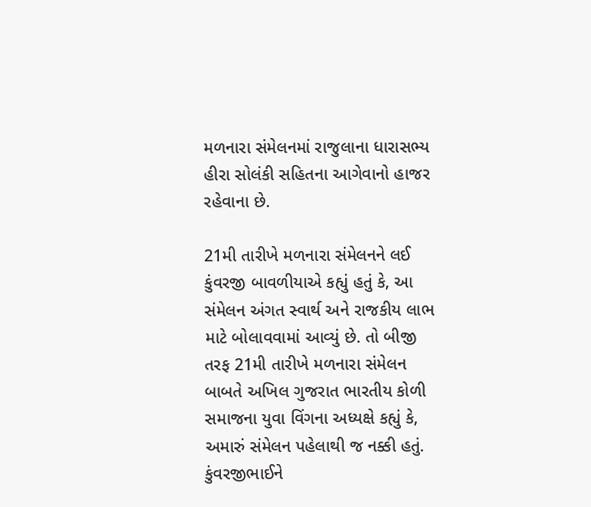મળનારા સંમેલનમાં રાજુલાના ધારાસભ્ય હીરા સોલંકી સહિતના આગેવાનો હાજર રહેવાના છે.

21મી તારીખે મળનારા સંમેલનને લઈ કુંવરજી બાવળીયાએ કહ્યું હતું કે, આ સંમેલન અંગત સ્વાર્થ અને રાજકીય લાભ માટે બોલાવવામાં આવ્યું છે. તો બીજી તરફ 21મી તારીખે મળનારા સંમેલન બાબતે અખિલ ગુજરાત ભારતીય કોળી સમાજના યુવા વિંગના અધ્યક્ષે કહ્યું કે, અમારું સંમેલન પહેલાથી જ નક્કી હતું. કુંવરજીભાઈને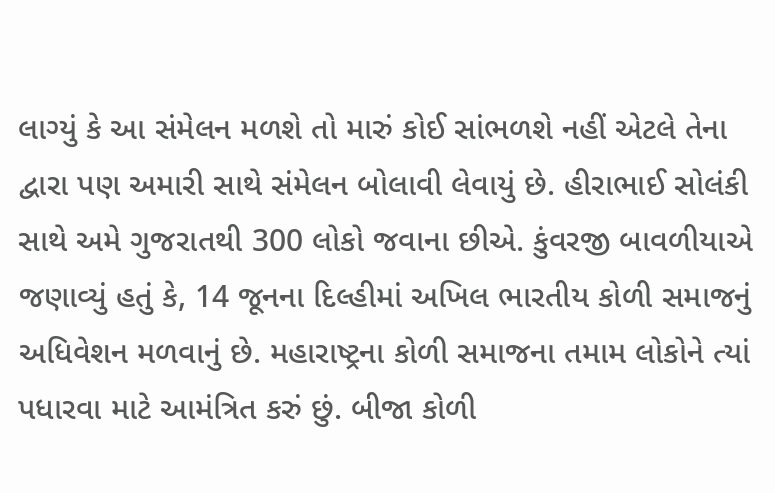લાગ્યું કે આ સંમેલન મળશે તો મારું કોઈ સાંભળશે નહીં એટલે તેના દ્વારા પણ અમારી સાથે સંમેલન બોલાવી લેવાયું છે. હીરાભાઈ સોલંકી સાથે અમે ગુજરાતથી 300 લોકો જવાના છીએ. કુંવરજી બાવળીયાએ જણાવ્યું હતું કે, 14 જૂનના દિલ્હીમાં અખિલ ભારતીય કોળી સમાજનું અધિવેશન મળવાનું છે. મહારાષ્ટ્રના કોળી સમાજના તમામ લોકોને ત્યાં પધારવા માટે આમંત્રિત કરું છું. બીજા કોળી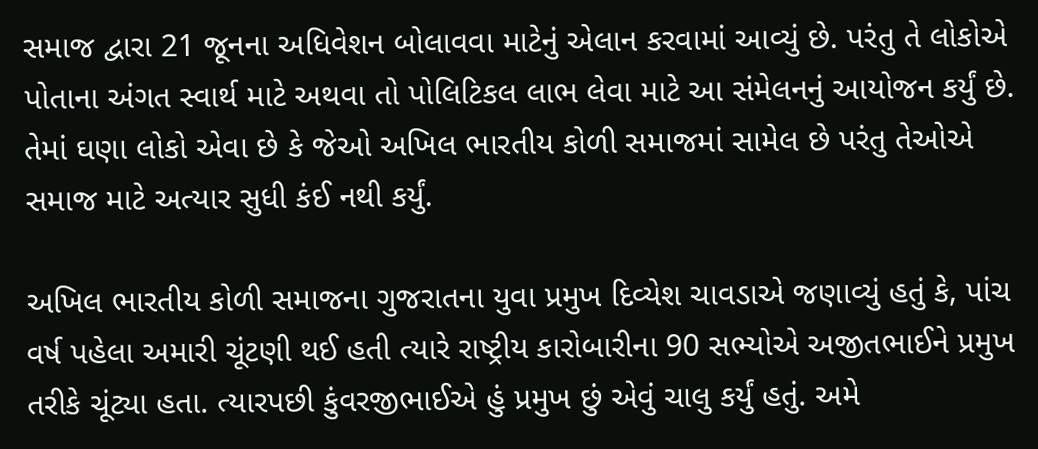સમાજ દ્વારા 21 જૂનના અધિવેશન બોલાવવા માટેનું એલાન કરવામાં આવ્યું છે. પરંતુ તે લોકોએ પોતાના અંગત સ્વાર્થ માટે અથવા તો પોલિટિકલ લાભ લેવા માટે આ સંમેલનનું આયોજન કર્યું છે. તેમાં ઘણા લોકો એવા છે કે જેઓ અખિલ ભારતીય કોળી સમાજમાં સામેલ છે પરંતુ તેઓએ સમાજ માટે અત્યાર સુધી કંઈ નથી કર્યું.

અખિલ ભારતીય કોળી સમાજના ગુજરાતના યુવા પ્રમુખ દિવ્યેશ ચાવડાએ જણાવ્યું હતું કે, પાંચ વર્ષ પહેલા અમારી ચૂંટણી થઈ હતી ત્યારે રાષ્ટ્રીય કારોબારીના 90 સભ્યોએ અજીતભાઈને પ્રમુખ તરીકે ચૂંટ્યા હતા. ત્યારપછી કુંવરજીભાઈએ હું પ્રમુખ છું એવું ચાલુ કર્યું હતું. અમે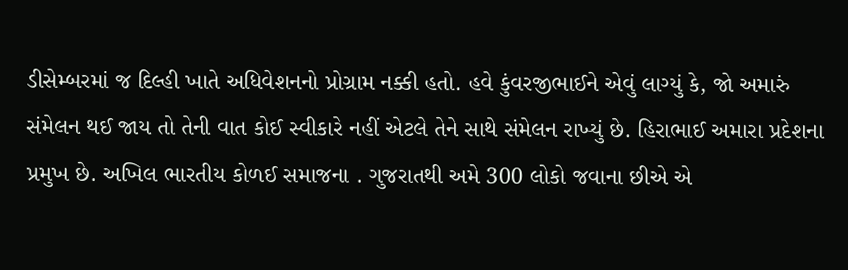ડીસેમ્બરમાં જ દિલ્હી ખાતે અધિવેશનનો પ્રોગ્રામ નક્કી હતો. હવે કુંવરજીભાઈને એવું લાગ્યું કે, જો અમારું સંમેલન થઈ જાય તો તેની વાત કોઈ સ્વીકારે નહીં એટલે તેને સાથે સંમેલન રાખ્યું છે. હિરાભાઈ અમારા પ્રદેશના પ્રમુખ છે. અખિલ ભારતીય કોળઈ સમાજના . ગુજરાતથી અમે 300 લોકો જવાના છીએ એ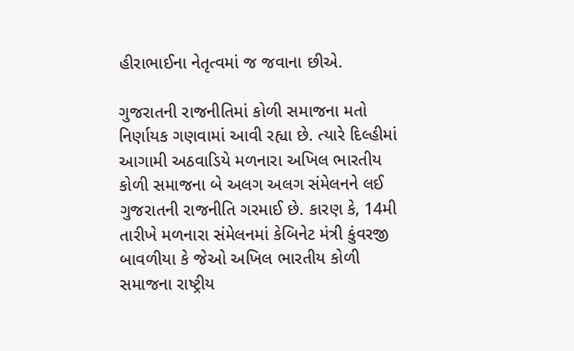હીરાભાઈના નેતૃત્વમાં જ જવાના છીએ.

ગુજરાતની રાજનીતિમાં કોળી સમાજના મતો નિર્ણાયક ગણવામાં આવી રહ્યા છે. ત્યારે દિલ્હીમાં આગામી અઠવાડિયે મળનારા અખિલ ભારતીય કોળી સમાજના બે અલગ અલગ સંમેલનને લઈ ગુજરાતની રાજનીતિ ગરમાઈ છે. કારણ કે, 14મી તારીખે મળનારા સંમેલનમાં કેબિનેટ મંત્રી કુંવરજી બાવળીયા કે જેઓ અખિલ ભારતીય કોળી સમાજના રાષ્ટ્રીય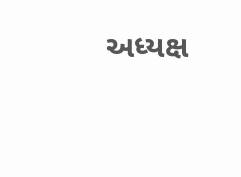અધ્યક્ષ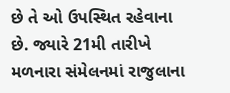છે તે ઓ ઉપસ્થિત રહેવાના છે. જ્યારે 21મી તારીખે મળનારા સંમેલનમાં રાજુલાના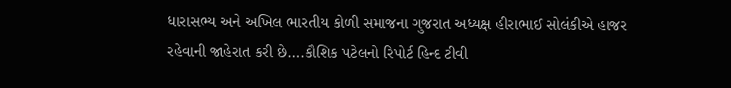ધારાસભ્ય અને અખિલ ભારતીય કોળી સમાજના ગુજરાત અધ્યક્ષ હીરાભાઈ સોલંકીએ હાજર રહેવાની જાહેરાત કરી છે….કૌશિક પટેલનો રિપોર્ટ હિન્દ ટીવી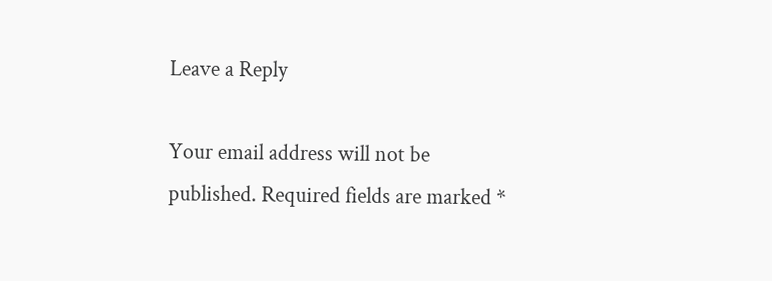Leave a Reply

Your email address will not be published. Required fields are marked *